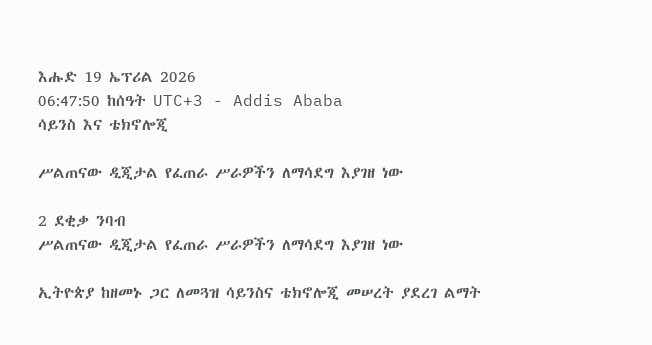እሑድ 19 ኤፕሪል 2026
06:47:50 ከሰዓት UTC+3 - Addis Ababa
ሳይንስ እና ቴክኖሎጂ

ሥልጠናው ዲጂታል የፈጠራ ሥራዎችን ለማሳደግ እያገዘ ነው

2 ደቂቃ ንባብ
ሥልጠናው ዲጂታል የፈጠራ ሥራዎችን ለማሳደግ እያገዘ ነው

ኢትዮጵያ ከዘመኑ ጋር ለመጓዝ ሳይንስና ቴክኖሎጂ መሠረት ያደረገ ልማት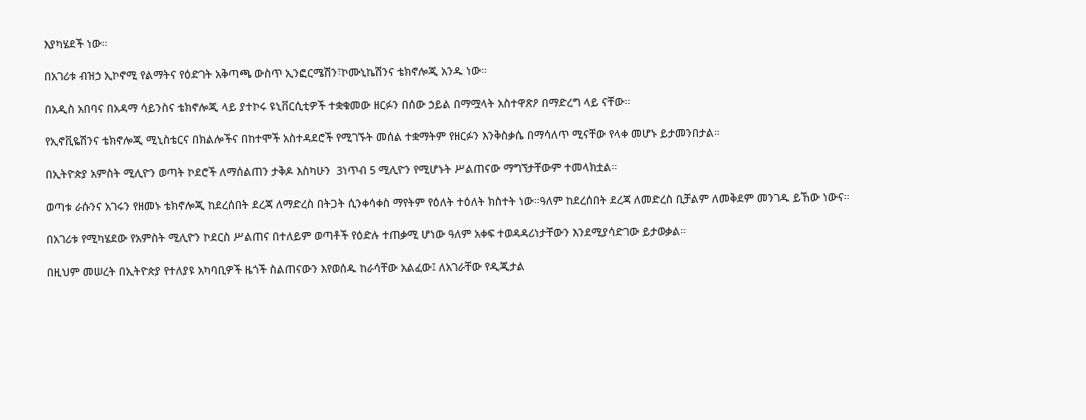እያካሄደች ነው።

በአገሪቱ ብዝኃ ኢኮኖሚ የልማትና የዕድገት አቅጣጫ ውስጥ ኢንፎርሜሽን፣ኮሙኒኬሽንና ቴክኖሎጂ አንዱ ነው።

በአዲስ አበባና በአዳማ ሳይንስና ቴክኖሎጂ ላይ ያተኮሩ ዩኒቨርሲቲዎች ተቋቁመው ዘርፉን በሰው ኃይል በማሟላት አስተዋጽዖ በማድረግ ላይ ናቸው።

የኢኖቪዬሽንና ቴክኖሎጂ ሚኒስቴርና በክልሎችና በከተሞች አስተዳደሮች የሚገኙት መሰል ተቋማትም የዘርፉን እንቅስቃሴ በማሳለጥ ሚናቸው የላቀ መሆኑ ይታመንበታል።

በኢትዮጵያ አምስት ሚሊዮን ወጣት ኮደሮች ለማሰልጠን ታቅዶ እስካሁን  3ነጥብ 5 ሚሊዮን የሚሆኑት ሥልጠናው ማግኘታቸውም ተመላክቷል።

ወጣቱ ራሱንና አገሩን የዘመኑ ቴክኖሎጂ ከደረሰበት ደረጃ ለማድረስ በትጋት ሲንቀሳቀስ ማየትም የዕለት ተዕለት ክስተት ነው።ዓለም ከደረሰበት ደረጃ ለመድረስ ቢቻልም ለመቅደም መንገዱ ይኸው ነውና።

በአገሪቱ የሚካሄደው የአምስት ሚሊዮን ኮደርስ ሥልጠና በተለይም ወጣቶች የዕድሉ ተጠቃሚ ሆነው ዓለም አቀፍ ተወዳዳሪነታቸውን እንደሚያሳድገው ይታወቃል።

በዚህም መሠረት በኢትዮጵያ የተለያዩ አካባቢዎች ዜጎች ስልጠናውን እየወሰዱ ከራሳቸው አልፈው፤ ለአገራቸው የዲጂታል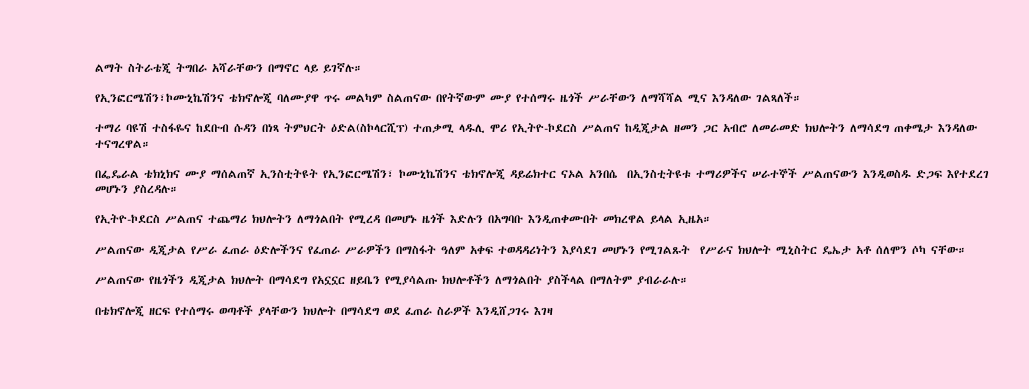ልማት ስትራቴጂ ትግበራ አሻራቸውን በማኖር ላይ ይገኛሉ።

የኢንፎርሜሽን፣ኮሙኒኬሽንና ቴክኖሎጂ ባለሙያዋ ጥሩ መልካም ስልጠናው በየትኛውም ሙያ የተሰማሩ ዜጎች ሥራቸውን ለማሻሻል ሚና እንዳለው ገልጻለች።

ተማሪ ባዩሽ ተስፋዬና ከደቡብ ሱዳን በነጻ ትምህርት ዕድል(ስኮላርሺፕ) ተጠቃሚ ላዱሊ ሞሪ የኢትዮ-ኮደርስ ሥልጠና ከዲጂታል ዘመን ጋር አብሮ ለመራመድ ክህሎትን ለማሳደግ ጠቀሜታ እንዳለው  ተናግረዋል።

በፌዴራል ቴክኒክና ሙያ ማሰልጠኛ ኢንስቲትዩት የኢንፎርሜሽን፣ ኮሙኒኬሽንና ቴክኖሎጂ ዳይሬክተር ናኦል አንበሴ  በኢንስቲትዩቱ ተማሪዎችና ሠራተኞች ሥልጠናውን እንዲወስዱ ድጋፍ እየተደረገ መሆኑን ያስረዳሉ።

የኢትዮ-ኮደርስ ሥልጠና ተጨማሪ ክህሎትን ለማጎልበት የሚረዳ በመሆኑ ዜጎች እድሉን በአግባቡ እንዲጠቀሙበት መክረዋል ይላል ኢዜአ።

ሥልጠናው ዲጂታል የሥራ ፈጠራ ዕድሎችንና የፈጠራ ሥራዎችን በማስፋት ዓለም አቀፍ ተወዳዳሪነትን እያሳደገ መሆኑን የሚገልጹት  የሥራና ክህሎት ሚኒስትር ዴኤታ አቶ ሰለሞን ሶካ ናቸው።

ሥልጠናው የዜጎችን ዲጂታል ክህሎት በማሳደግ የአኗኗር ዘይቤን የሚያሳልጡ ክህሎቶችን ለማጎልበት ያስችላል በማለትም ያብራራሉ።

በቴክኖሎጂ ዘርፍ የተሰማሩ ወጣቶች ያላቸውን ክህሎት በማሳደግ ወደ ፈጠራ ስራዎች እንዲሸጋገሩ እገዛ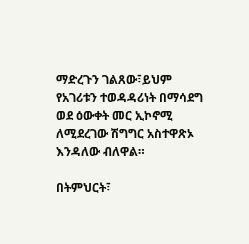ማድረጉን ገልጸው፣ይህም የአገሪቱን ተወዳዳሪነት በማሳደግ ወደ ዕውቀት መር ኢኮኖሚ ለሚደረገው ሽግግር አስተዋጽኦ እንዳለው ብለዋል።

በትምህርት፣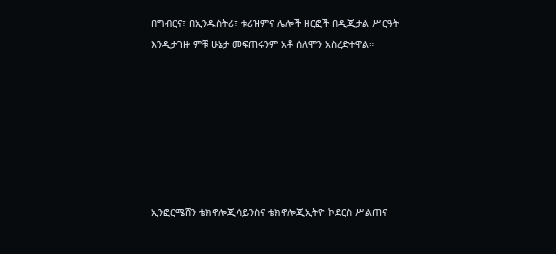በግብርና፣ በኢንዱስትሪ፣ ቱሪዝምና ሌሎች ዘርፎች በዲጂታል ሥርዓት እንዲታገዙ ምቹ ሁኔታ መፍጠሩንም አቶ ሰለሞን አስረድተዋል።







ኢንፎርሜሸን ቴክኖሎጂሳይንስና ቴክኖሎጂኢትዮ ኮደርስ ሥልጠና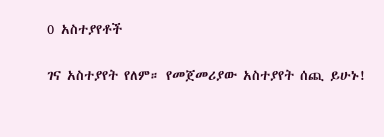0 አስተያየቶች

ገና አስተያየት የለም። የመጀመሪያው አስተያየት ሰጪ ይሁኑ!